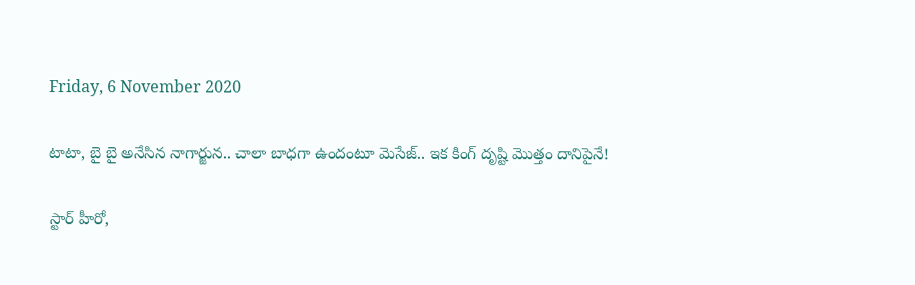Friday, 6 November 2020

టాటా, బై బై అనేసిన నాగార్జున.. చాలా బాధగా ఉందంటూ మెసేజ్.. ఇక కింగ్ దృష్టి మొత్తం దానిపైనే!

స్టార్ హీరో,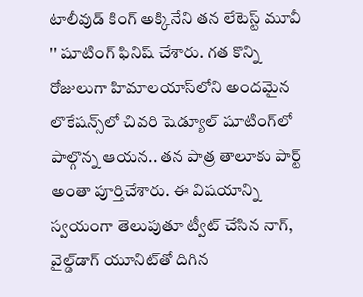టాలీవుడ్ కింగ్ అక్కినేని తన లేటెస్ట్ మూవీ '' షూటింగ్ ఫినిష్ చేశారు. గత కొన్ని రోజులుగా హిమాలయాస్‌లోని అందమైన లొకేషన్స్‌లో చివరి షెడ్యూల్‌ షూటింగ్‌లో పాల్గొన్న ఆయన.. తన పాత్ర తాలూకు పార్ట్ అంతా పూర్తిచేశారు. ఈ విషయాన్ని స్వయంగా తెలుపుతూ ట్వీట్ చేసిన నాగ్, వైల్డ్‌డాగ్ యూనిట్‌తో దిగిన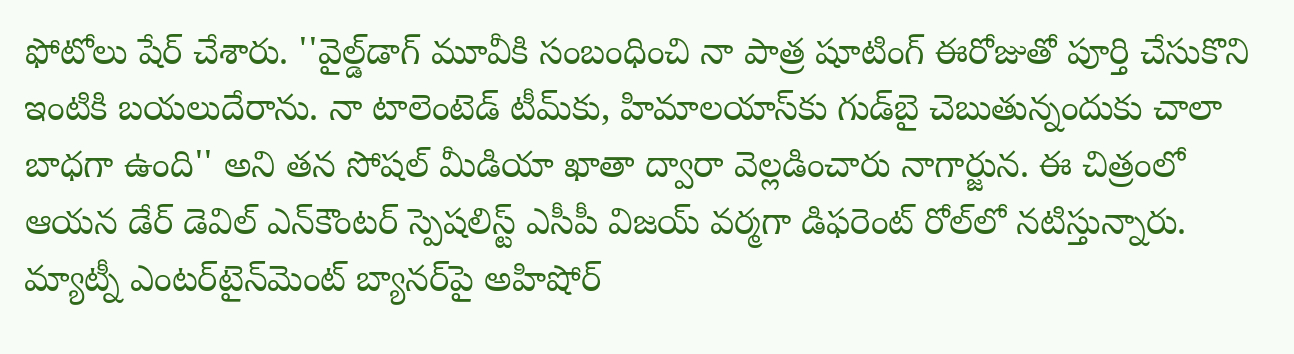ఫోటోలు షేర్ చేశారు. ''వైల్డ్‌డాగ్‌ మూవీకి సంబంధించి నా పాత్ర షూటింగ్ ఈరోజుతో పూర్తి చేసుకొని ఇంటికి బయలుదేరాను. నా టాలెంటెడ్‌ టీమ్‌కు, హిమాలయాస్‌కు గుడ్‌బై చెబుతున్నందుకు చాలా బాధగా ఉంది'' అని తన సోషల్ మీడియా ఖాతా ద్వారా వెల్లడించారు నాగార్జున. ఈ చిత్రంలో ఆయన డేర్ డెవిల్ ఎన్‌కౌంటర్ స్పెషలిస్ట్ ఎసీపీ విజయ్‌ వర్మగా డిఫరెంట్ రోల్‌లో నటిస్తున్నారు. మ్యాట్నీ ఎంట‌ర్‌టైన్‌మెంట్ బ్యానర్‌పై అహిషోర్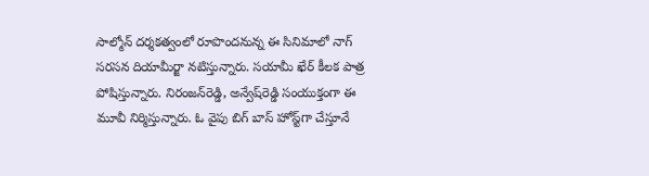సాల్మోన్ ద‌ర్శక‌త్వంలో రూపొందనున్న ఈ సినిమాలో నాగ్ సరసన దియామీర్జా నటిస్తున్నారు. సయామీ ఖేర్‌ కీలక పాత్ర పోషిస్తున్నారు. నిరంజన్‌రెడ్డి, అన్వేష్‌రెడ్డి సంయుక్తంగా ఈ మూవీ నిర్మిస్తున్నారు. ఓ వైపు బిగ్ బాస్ హోస్ట్‌గా చేస్తూనే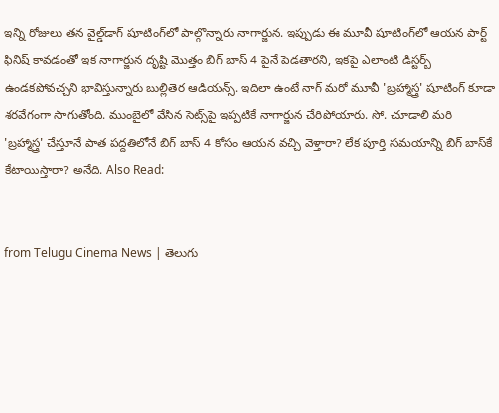ఇన్ని రోజులు తన వైల్డ్‌డాగ్ షూటింగ్‌లో పాల్గొన్నారు నాగార్జున. ఇప్పుడు ఈ మూవీ షూటింగ్‌లో ఆయన పార్ట్ ఫినిష్ కావడంతో ఇక నాగార్జున దృష్టి మొత్తం బిగ్ బాస్ 4 పైనే పెడతారని, ఇకపై ఎలాంటి డిస్టర్బ్ ఉండకపోవచ్చని భావిస్తున్నారు బుల్లితెర ఆడియన్స్. ఇదిలా ఉంటే నాగ్ మరో మూవీ 'బ్రహ్మాస్త్ర' షూటింగ్ కూడా శరవేగంగా సాగుతోంది. ముంబైలో వేసిన సెట్స్‌పై ఇప్పటికే నాగార్జున చేరిపోయారు. సో. చూడాలి మరి 'బ్రహ్మాస్త్ర' చేస్తూనే పాత పద్దతిలోనే బిగ్ బాస్ 4 కోసం ఆయన వచ్చి వెళ్తారా? లేక పూర్తి సమయాన్ని బిగ్ బాస్‌కే కేటాయిస్తారా? అనేది. Also Read:


from Telugu Cinema News | తెలుగు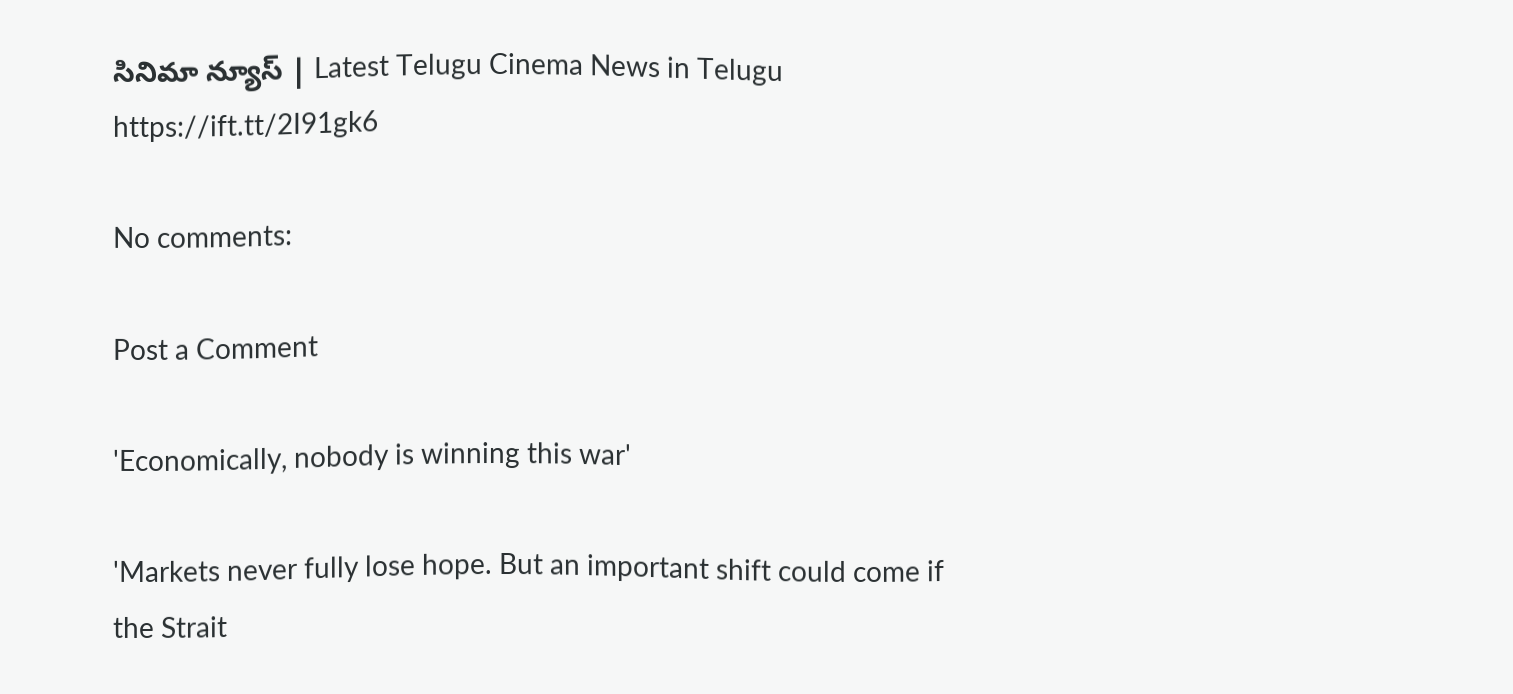సినిమా న్యూస్ | Latest Telugu Cinema News in Telugu https://ift.tt/2I91gk6

No comments:

Post a Comment

'Economically, nobody is winning this war'

'Markets never fully lose hope. But an important shift could come if the Strait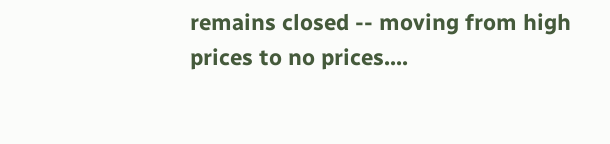remains closed -- moving from high prices to no prices....